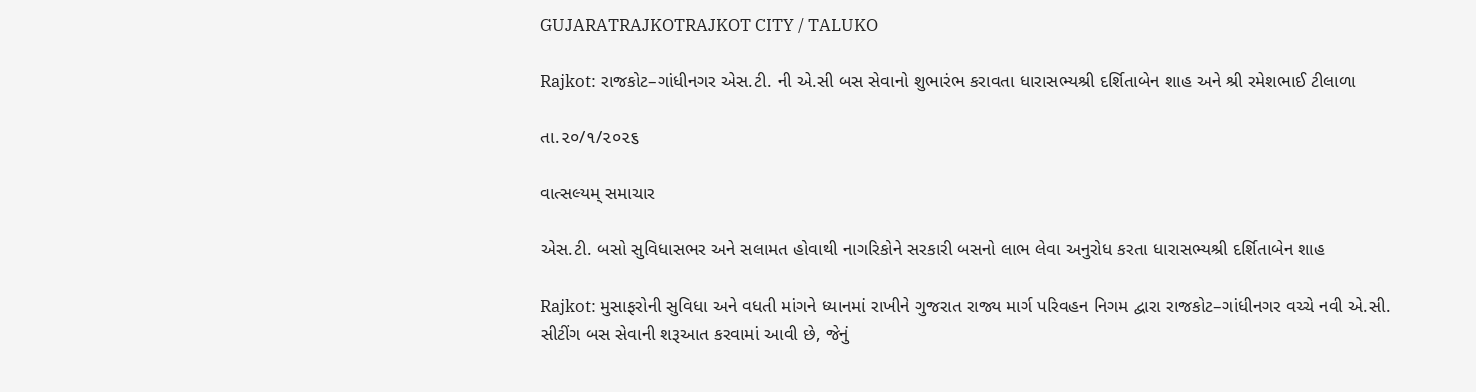GUJARATRAJKOTRAJKOT CITY / TALUKO

Rajkot: રાજકોટ–ગાંધીનગર એસ.ટી. ની એ.સી બસ સેવાનો શુભારંભ કરાવતા ધારાસભ્યશ્રી દર્શિતાબેન શાહ અને શ્રી રમેશભાઈ ટીલાળા

તા.૨૦/૧/૨૦૨૬

વાત્સલ્યમ્ સમાચાર

એસ.ટી. બસો સુવિધાસભર અને સલામત હોવાથી નાગરિકોને સરકારી બસનો લાભ લેવા અનુરોધ કરતા ધારાસભ્યશ્રી દર્શિતાબેન શાહ

Rajkot: મુસાફરોની સુવિધા અને વધતી માંગને ધ્યાનમાં રાખીને ગુજરાત રાજ્ય માર્ગ પરિવહન નિગમ દ્વારા રાજકોટ–ગાંધીનગર વચ્ચે નવી એ.સી. સીટીંગ બસ સેવાની શરૂઆત કરવામાં આવી છે, જેનું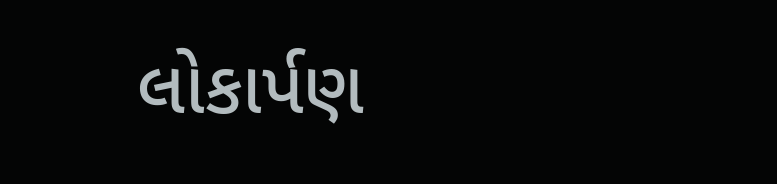લોકાર્પણ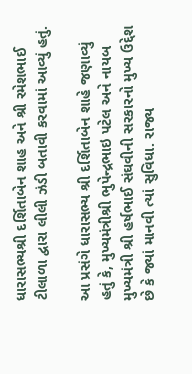ધારાસભ્યશ્રી દર્શિતાબેન શાહ અને શ્રી રમેશભાઈ ટીલાળા દ્વારા લીલી ઝંડી બતાવી કરવામાં આવ્યું હતું.

આ પ્રસંગે ધારાસભ્ય શ્રી દર્શિતાબેન શાહે જણાવ્યું હતું કે, મુખ્યમંત્રીશ્રી ભુપેન્દ્રભાઇ પટેલ અને નાયબ મુખ્યમંત્રી શ્રી હર્ષભાઈ સંઘવીની સરકારનો મુખ્ય ઉદ્દેશ છે કે જ્યાં માનવી ત્યાં સુવિધા. રાજ્ય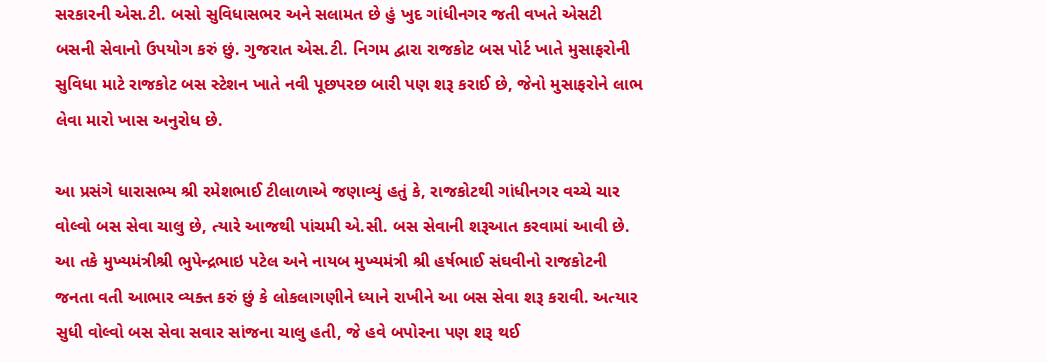સરકારની એસ.ટી. બસો સુવિધાસભર અને સલામત છે હું ખુદ ગાંધીનગર જતી વખતે એસટી બસની સેવાનો ઉપયોગ કરું છું. ગુજરાત એસ.ટી. નિગમ દ્વારા રાજકોટ બસ પોર્ટ ખાતે મુસાફરોની સુવિધા માટે રાજકોટ બસ સ્ટેશન ખાતે નવી પૂછપરછ બારી પણ શરૂ કરાઈ છે, જેનો મુસાફરોને લાભ લેવા મારો ખાસ અનુરોધ છે.

આ પ્રસંગે ધારાસભ્ય શ્રી રમેશભાઈ ટીલાળાએ જણાવ્યું હતું કે, રાજકોટથી ગાંધીનગર વચ્ચે ચાર વોલ્વો બસ સેવા ચાલુ છે, ત્યારે આજથી પાંચમી એ.સી. બસ સેવાની શરૂઆત કરવામાં આવી છે. આ તકે મુખ્યમંત્રીશ્રી ભુપેન્દ્રભાઇ પટેલ અને નાયબ મુખ્યમંત્રી શ્રી હર્ષભાઈ સંઘવીનો રાજકોટની જનતા વતી આભાર વ્યક્ત કરું છું કે લોકલાગણીને ધ્યાને રાખીને આ બસ સેવા શરૂ કરાવી. અત્યાર સુધી વોલ્વો બસ સેવા સવાર સાંજના ચાલુ હતી, જે હવે બપોરના પણ શરૂ થઈ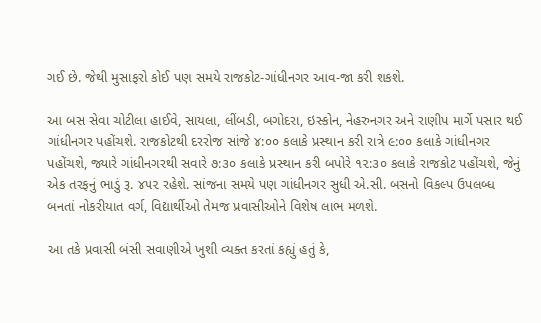ગઈ છે. જેથી મુસાફરો કોઈ પણ સમયે રાજકોટ-ગાંધીનગર આવ-જા કરી શકશે.

આ બસ સેવા ચોટીલા હાઈવે, સાયલા, લીંબડી, બગોદરા, ઇસ્કોન, નેહરુનગર અને રાણીપ માર્ગે પસાર થઈ ગાંધીનગર પહોંચશે. રાજકોટથી દરરોજ સાંજે ૪:૦૦ કલાકે પ્રસ્થાન કરી રાત્રે ૯:૦૦ કલાકે ગાંધીનગર પહોંચશે, જ્યારે ગાંધીનગરથી સવારે ૭:૩૦ કલાકે પ્રસ્થાન કરી બપોરે ૧૨:૩૦ કલાકે રાજકોટ પહોંચશે, જેનું એક તરફનું ભાડું રૂ. ૪૫૨ રહેશે. સાંજના સમયે પણ ગાંધીનગર સુધી એ.સી. બસનો વિકલ્પ ઉપલબ્ધ બનતાં નોકરીયાત વર્ગ, વિદ્યાર્થીઓ તેમજ પ્રવાસીઓને વિશેષ લાભ મળશે.

આ તકે પ્રવાસી બંસી સવાણીએ ખુશી વ્યક્ત કરતાં કહ્યું હતું કે,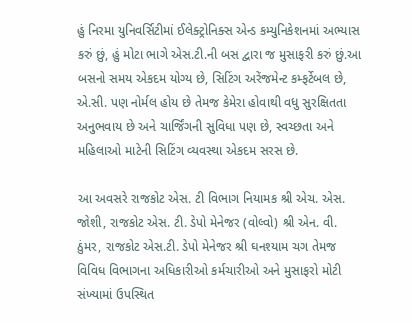હું નિરમા યુનિવર્સિટીમાં ઈલેક્ટ્રોનિક્સ એન્ડ કમ્યુનિકેશનમાં અભ્યાસ કરું છું, હું મોટા ભાગે એસ.ટી.ની બસ દ્વારા જ મુસાફરી કરું છું.આ બસનો સમય એકદમ યોગ્ય છે, સિટિંગ અરેંજમેન્ટ કમ્ફર્ટેબલ છે, એ.સી. પણ નોર્મલ હોય છે તેમજ કેમેરા હોવાથી વધુ સુરક્ષિતતા અનુભવાય છે અને ચાર્જિંગની સુવિધા પણ છે, સ્વચ્છતા અને મહિલાઓ માટેની સિટિંગ વ્યવસ્થા એકદમ સરસ છે.

આ અવસરે રાજકોટ એસ. ટી વિભાગ નિયામક શ્રી એચ. એસ. જોશી, રાજકોટ એસ. ટી. ડેપો મેનેજર (વોલ્વો) શ્રી એન. વી. ઠુંમર, રાજકોટ એસ.ટી. ડેપો મેનેજર શ્રી ઘનશ્યામ ચગ તેમજ વિવિધ વિભાગના અધિકારીઓ કર્મચારીઓ અને મુસાફરો મોટી સંખ્યામાં ઉપસ્થિત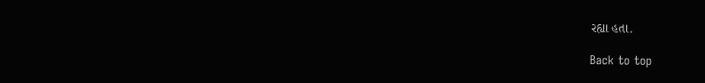રહ્યા હતા.

Back to top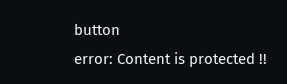button
error: Content is protected !!